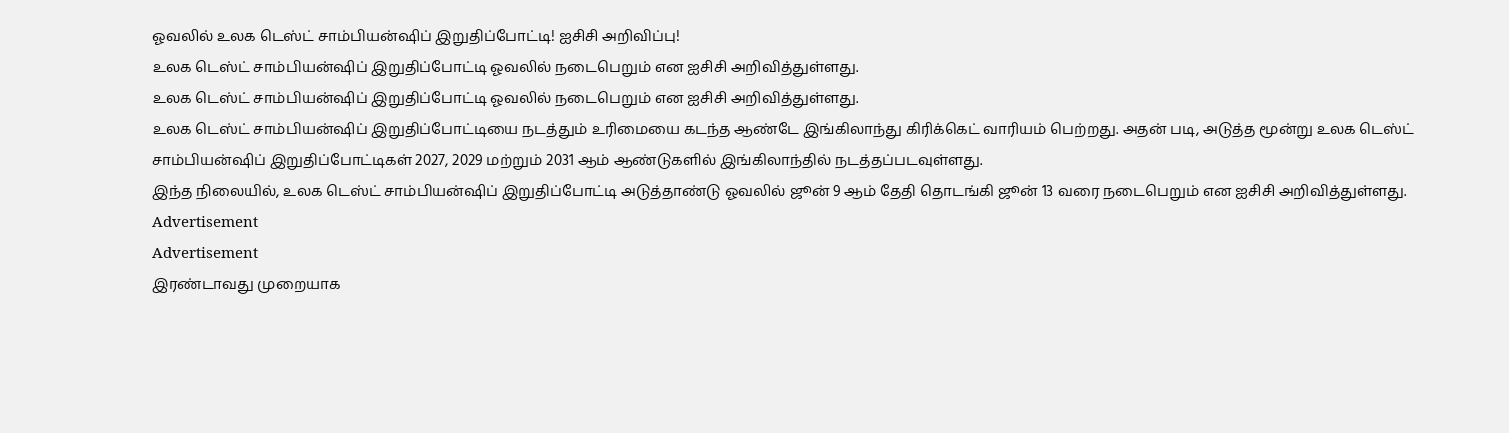ஓவலில் உலக டெஸ்ட் சாம்பியன்ஷிப் இறுதிப்போட்டி! ஐசிசி அறிவிப்பு!
உலக டெஸ்ட் சாம்பியன்ஷிப் இறுதிப்போட்டி ஓவலில் நடைபெறும் என ஐசிசி அறிவித்துள்ளது.
உலக டெஸ்ட் சாம்பியன்ஷிப் இறுதிப்போட்டி ஓவலில் நடைபெறும் என ஐசிசி அறிவித்துள்ளது.
உலக டெஸ்ட் சாம்பியன்ஷிப் இறுதிப்போட்டியை நடத்தும் உரிமையை கடந்த ஆண்டே இங்கிலாந்து கிரிக்கெட் வாரியம் பெற்றது. அதன் படி, அடுத்த மூன்று உலக டெஸ்ட் சாம்பியன்ஷிப் இறுதிப்போட்டிகள் 2027, 2029 மற்றும் 2031 ஆம் ஆண்டுகளில் இங்கிலாந்தில் நடத்தப்படவுள்ளது.
இந்த நிலையில், உலக டெஸ்ட் சாம்பியன்ஷிப் இறுதிப்போட்டி அடுத்தாண்டு ஓவலில் ஜூன் 9 ஆம் தேதி தொடங்கி ஜூன் 13 வரை நடைபெறும் என ஐசிசி அறிவித்துள்ளது.
Advertisement
Advertisement
இரண்டாவது முறையாக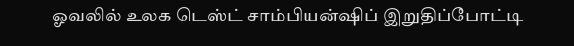ஓவலில் உலக டெஸ்ட் சாம்பியன்ஷிப் இறுதிப்போட்டி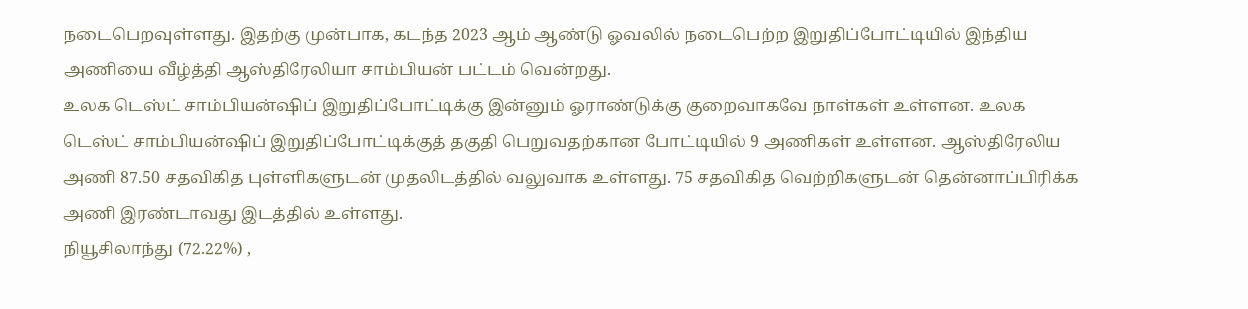நடைபெறவுள்ளது. இதற்கு முன்பாக, கடந்த 2023 ஆம் ஆண்டு ஓவலில் நடைபெற்ற இறுதிப்போட்டியில் இந்திய அணியை வீழ்த்தி ஆஸ்திரேலியா சாம்பியன் பட்டம் வென்றது.
உலக டெஸ்ட் சாம்பியன்ஷிப் இறுதிப்போட்டிக்கு இன்னும் ஓராண்டுக்கு குறைவாகவே நாள்கள் உள்ளன. உலக டெஸ்ட் சாம்பியன்ஷிப் இறுதிப்போட்டிக்குத் தகுதி பெறுவதற்கான போட்டியில் 9 அணிகள் உள்ளன. ஆஸ்திரேலிய அணி 87.50 சதவிகித புள்ளிகளுடன் முதலிடத்தில் வலுவாக உள்ளது. 75 சதவிகித வெற்றிகளுடன் தென்னாப்பிரிக்க அணி இரண்டாவது இடத்தில் உள்ளது.
நியூசிலாந்து (72.22%) ,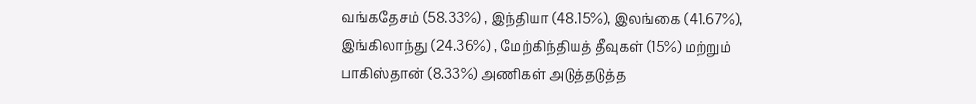வங்கதேசம் (58.33%) , இந்தியா (48.15%), இலங்கை (41.67%), இங்கிலாந்து (24.36%) , மேற்கிந்தியத் தீவுகள் (15%) மற்றும் பாகிஸ்தான் (8.33%) அணிகள் அடுத்தடுத்த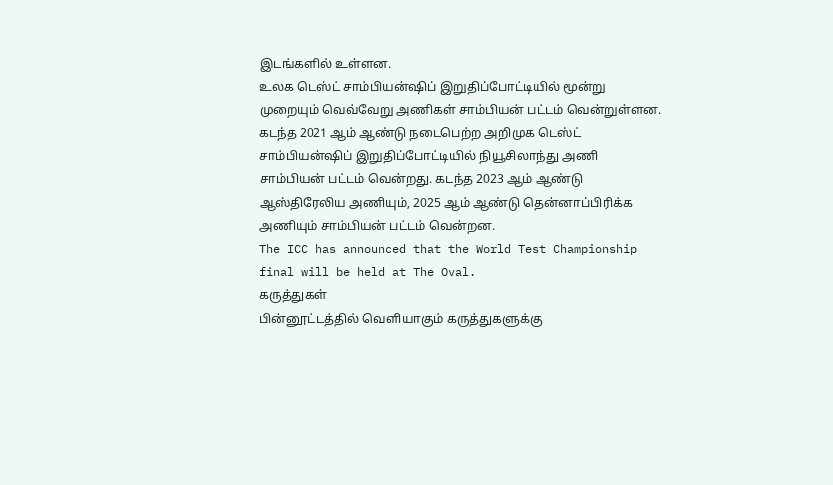இடங்களில் உள்ளன.
உலக டெஸ்ட் சாம்பியன்ஷிப் இறுதிப்போட்டியில் மூன்று முறையும் வெவ்வேறு அணிகள் சாம்பியன் பட்டம் வென்றுள்ளன. கடந்த 2021 ஆம் ஆண்டு நடைபெற்ற அறிமுக டெஸ்ட் சாம்பியன்ஷிப் இறுதிப்போட்டியில் நியூசிலாந்து அணி சாம்பியன் பட்டம் வென்றது. கடந்த 2023 ஆம் ஆண்டு ஆஸ்திரேலிய அணியும், 2025 ஆம் ஆண்டு தென்னாப்பிரிக்க அணியும் சாம்பியன் பட்டம் வென்றன.
The ICC has announced that the World Test Championship final will be held at The Oval.
கருத்துகள்
பின்னூட்டத்தில் வெளியாகும் கருத்துகளுக்கு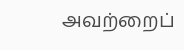அவற்றைப்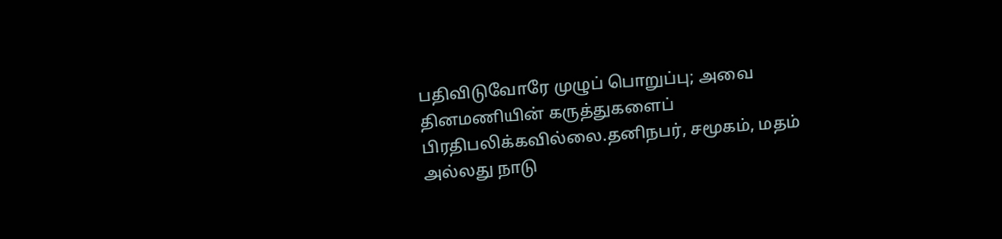பதிவிடுவோரே முழுப் பொறுப்பு; அவை தினமணியின் கருத்துகளைப் பிரதிபலிக்கவில்லை.தனிநபர், சமூகம், மதம் அல்லது நாடு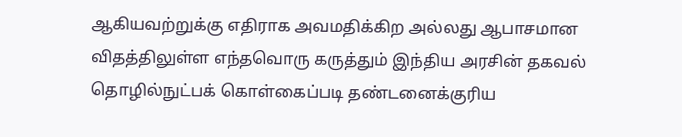ஆகியவற்றுக்கு எதிராக அவமதிக்கிற அல்லது ஆபாசமான விதத்திலுள்ள எந்தவொரு கருத்தும் இந்திய அரசின் தகவல் தொழில்நுட்பக் கொள்கைப்படி தண்டனைக்குரிய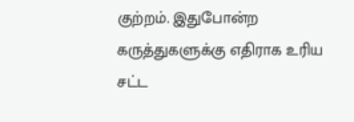குற்றம். இதுபோன்ற கருத்துகளுக்கு எதிராக உரிய சட்ட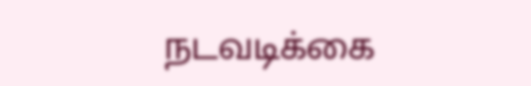நடவடிக்கை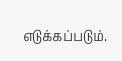எடுக்கப்படும்.